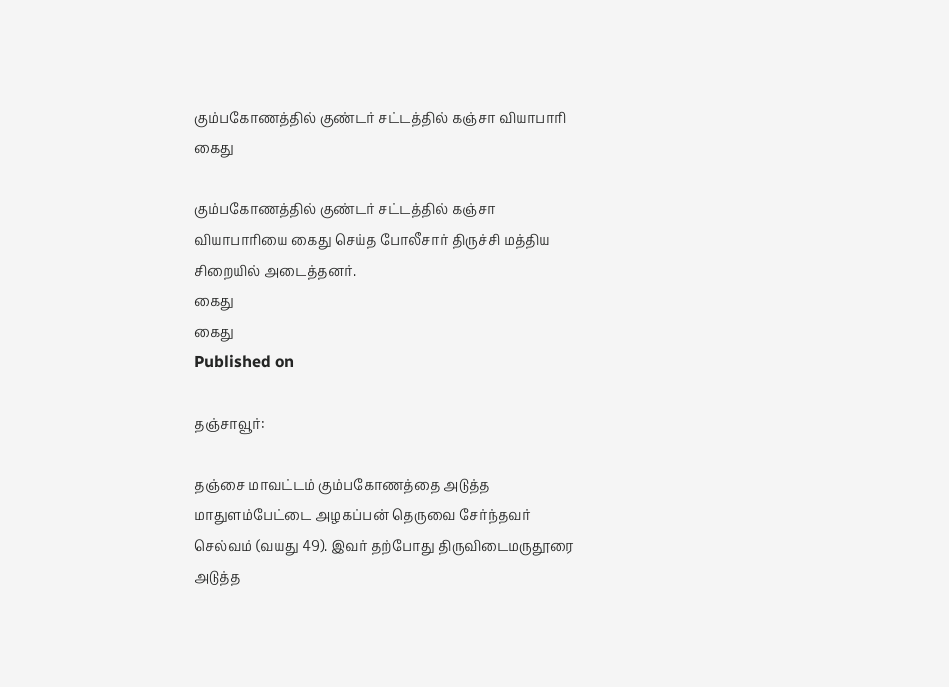கும்பகோணத்தில் குண்டர் சட்டத்தில் கஞ்சா வியாபாரி கைது

கும்பகோணத்தில் குண்டர் சட்டத்தில் கஞ்சா வியாபாரியை கைது செய்த போலீசார் திருச்சி மத்திய சிறையில் அடைத்தனர்.
கைது
கைது
Published on

தஞ்சாவூர்:

தஞ்சை மாவட்டம் கும்பகோணத்தை அடுத்த மாதுளம்பேட்டை அழகப்பன் தெருவை சேர்ந்தவர் செல்வம் (வயது 49). இவர் தற்போது திருவிடைமருதூரை அடுத்த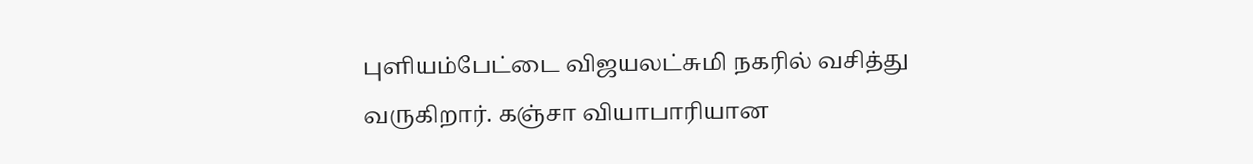புளியம்பேட்டை விஜயலட்சுமி நகரில் வசித்து வருகிறார். கஞ்சா வியாபாரியான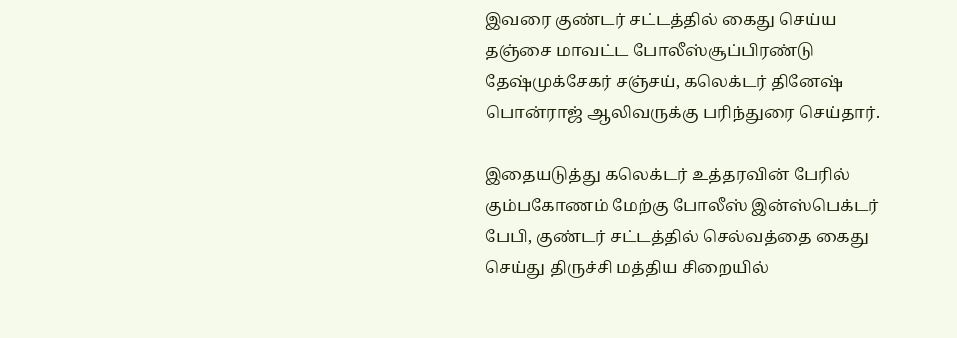இவரை குண்டர் சட்டத்தில் கைது செய்ய தஞ்சை மாவட்ட போலீஸ்சூப்பிரண்டு தேஷ்முக்சேகர் சஞ்சய், கலெக்டர் தினேஷ் பொன்ராஜ் ஆலிவருக்கு பரிந்துரை செய்தார்.

இதையடுத்து கலெக்டர் உத்தரவின் பேரில் கும்பகோணம் மேற்கு போலீஸ் இன்ஸ்பெக்டர் பேபி, குண்டர் சட்டத்தில் செல்வத்தை கைது செய்து திருச்சி மத்திய சிறையில்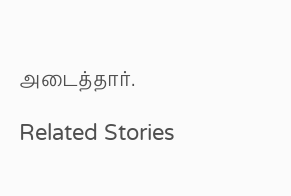அடைத்தார்.

Related Stories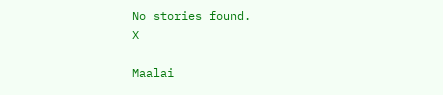No stories found.
X

Maalai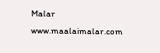Malar
www.maalaimalar.com